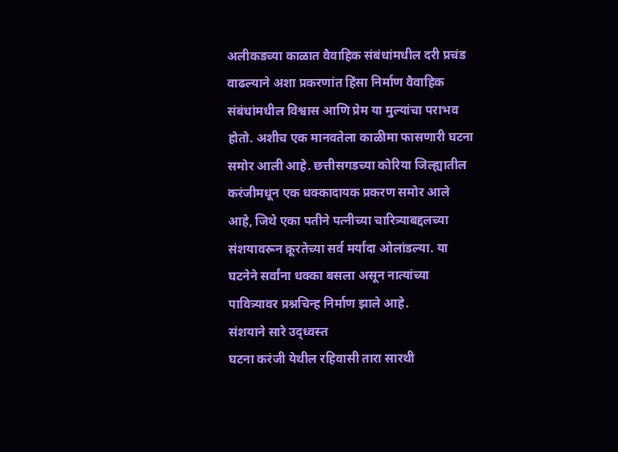अलीकडच्या काळात वैवाहिक संबंधांमधील दरी प्रचंड वाढल्याने अशा प्रकरणांत हिंसा निर्माण वैवाहिक संबंधांमधील विश्वास आणि प्रेम या मुल्यांचा पराभव होतो. अशीच एक मानवतेला काळीमा फासणारी घटना समोर आली आहे. छत्तीसगडच्या कोरिया जिल्ह्यातील करंजीमधून एक धक्कादायक प्रकरण समोर आले आहे, जिथे एका पतीने पत्नीच्या चारित्र्याबद्दलच्या संशयावरून क्रूरतेच्या सर्व मर्यादा ओलांडल्या. या घटनेने सर्वांना धक्का बसला असून नात्यांच्या पावित्र्यावर प्रश्नचिन्ह निर्माण झाले आहे.
संशयाने सारे उद्ध्वस्त
घटना करंजी येथील रहिवासी तारा सारथी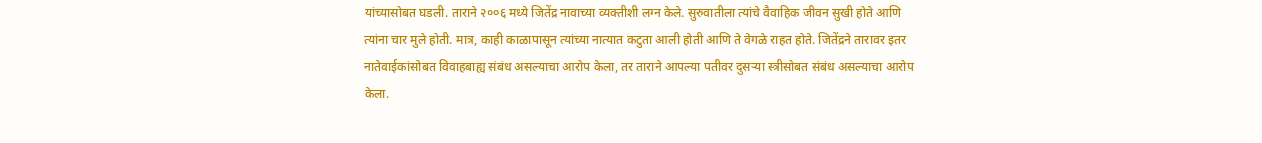यांच्यासोबत घडली. ताराने २००६ मध्ये जितेंद्र नावाच्या व्यक्तीशी लग्न केले. सुरुवातीला त्यांचे वैवाहिक जीवन सुखी होते आणि त्यांना चार मुले होती. मात्र, काही काळापासून त्यांच्या नात्यात कटुता आली होती आणि ते वेगळे राहत होते. जितेंद्रने तारावर इतर नातेवाईकांसोबत विवाहबाह्य संबंध असल्याचा आरोप केला, तर ताराने आपल्या पतीवर दुसऱ्या स्त्रीसोबत संबंध असल्याचा आरोप केला.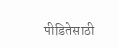पीडितेसाठी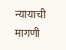न्यायाची मागणी